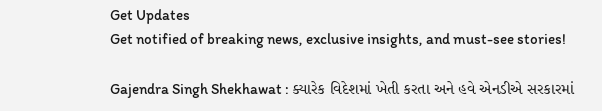Get Updates
Get notified of breaking news, exclusive insights, and must-see stories!

Gajendra Singh Shekhawat : ક્યારેક વિદેશમાં ખેતી કરતા અને હવે એનડીએ સરકારમાં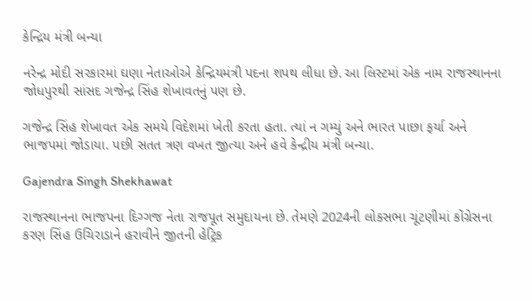કેન્દ્રિય મંત્રી બન્યા

નરેન્દ્ર મોદી સરકારમાં ઘણા નેતાઓએ કેન્દ્રિયમંત્રી પદના શપથ લીધા છે. આ લિસ્ટમાં એક નામ રાજસ્થાનના જોધપુરથી સાંસદ ગજેન્દ્ર સિંહ શેખાવતનું પણ છે.

ગજેન્દ્ર સિંહ શેખાવત એક સમયે વિદેશમાં ખેતી કરતા હતા. ત્યાં ન ગમ્યું અને ભારત પાછા ફર્યા અને ભાજપમાં જોડાયા. પછી સતત ત્રણ વખત જીત્યા અને હવે કેન્દ્રીય મંત્રી બન્યા.

Gajendra Singh Shekhawat

રાજસ્થાનના ભાજપના દિગ્ગજ નેતા રાજપૂત સમુદાયના છે. તેમણે 2024ની લોકસભા ચૂંટણીમાં કોંગ્રેસના કરણ સિંહ ઉચિરાડાને હરાવીને જીતની હેટ્રિક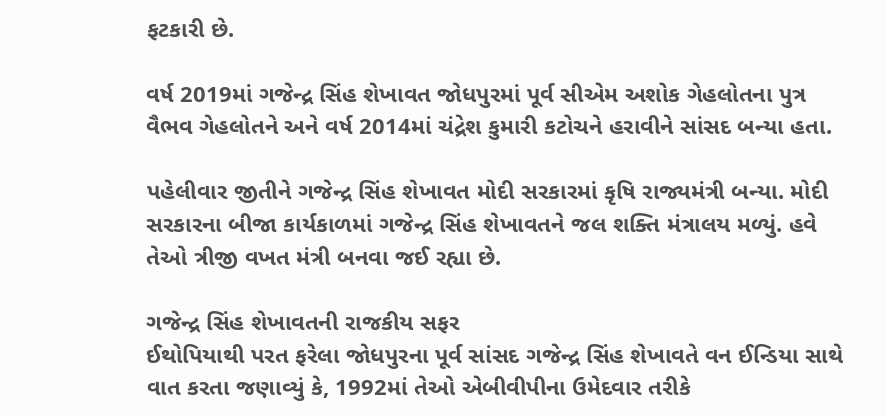ફટકારી છે.

વર્ષ 2019માં ગજેન્દ્ર સિંહ શેખાવત જોધપુરમાં પૂર્વ સીએમ અશોક ગેહલોતના પુત્ર વૈભવ ગેહલોતને અને વર્ષ 2014માં ચંદ્રેશ કુમારી કટોચને હરાવીને સાંસદ બન્યા હતા.

પહેલીવાર જીતીને ગજેન્દ્ર સિંહ શેખાવત મોદી સરકારમાં કૃષિ રાજ્યમંત્રી બન્યા. મોદી સરકારના બીજા કાર્યકાળમાં ગજેન્દ્ર સિંહ શેખાવતને જલ શક્તિ મંત્રાલય મળ્યું. હવે તેઓ ત્રીજી વખત મંત્રી બનવા જઈ રહ્યા છે.

ગજેન્દ્ર સિંહ શેખાવતની રાજકીય સફર
ઈથોપિયાથી પરત ફરેલા જોધપુરના પૂર્વ સાંસદ ગજેન્દ્ર સિંહ શેખાવતે વન ઈન્ડિયા સાથે વાત કરતા જણાવ્યું કે, 1992માં તેઓ એબીવીપીના ઉમેદવાર તરીકે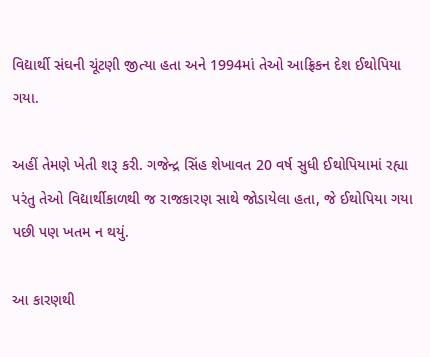વિદ્યાર્થી સંઘની ચૂંટણી જીત્યા હતા અને 1994માં તેઓ આફ્રિકન દેશ ઈથોપિયા ગયા.

અહીં તેમણે ખેતી શરૂ કરી. ગજેન્દ્ર સિંહ શેખાવત 20 વર્ષ સુધી ઈથોપિયામાં રહ્યા પરંતુ તેઓ વિદ્યાર્થીકાળથી જ રાજકારણ સાથે જોડાયેલા હતા, જે ઈથોપિયા ગયા પછી પણ ખતમ ન થયું.

આ કારણથી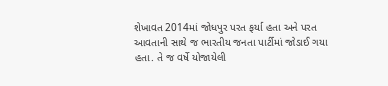શેખાવત 2014માં જોધપુર પરત ફર્યા હતા અને પરત આવતાની સાથે જ ભારતીય જનતા પાર્ટીમાં જોડાઈ ગયા હતા. તે જ વર્ષે યોજાયેલી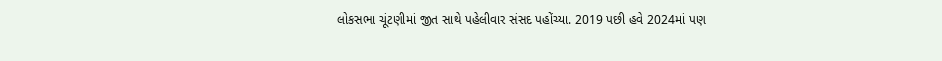લોકસભા ચૂંટણીમાં જીત સાથે પહેલીવાર સંસદ પહોંચ્યા. 2019 પછી હવે 2024માં પણ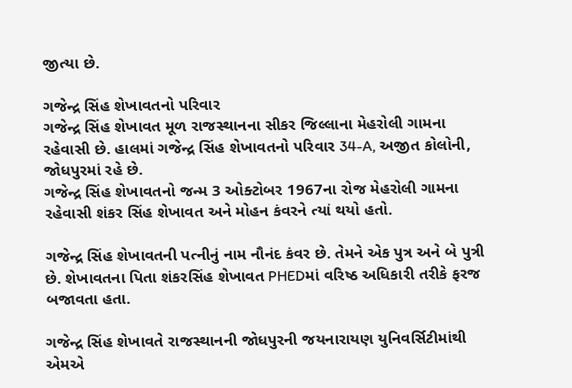જીત્યા છે.

ગજેન્દ્ર સિંહ શેખાવતનો પરિવાર
ગજેન્દ્ર સિંહ શેખાવત મૂળ રાજસ્થાનના સીકર જિલ્લાના મેહરોલી ગામના રહેવાસી છે. હાલમાં ગજેન્દ્ર સિંહ શેખાવતનો પરિવાર 34-A, અજીત કોલોની, જોધપુરમાં રહે છે.
ગજેન્દ્ર સિંહ શેખાવતનો જન્મ 3 ઓક્ટોબર 1967ના રોજ મેહરોલી ગામના રહેવાસી શંકર સિંહ શેખાવત અને મોહન કંવરને ત્યાં થયો હતો.

ગજેન્દ્ર સિંહ શેખાવતની પત્નીનું નામ નૌનંદ કંવર છે. તેમને એક પુત્ર અને બે પુત્રી છે. શેખાવતના પિતા શંકરસિંહ શેખાવત PHEDમાં વરિષ્ઠ અધિકારી તરીકે ફરજ બજાવતા હતા.

ગજેન્દ્ર સિંહ શેખાવતે રાજસ્થાનની જોધપુરની જયનારાયણ યુનિવર્સિટીમાંથી એમએ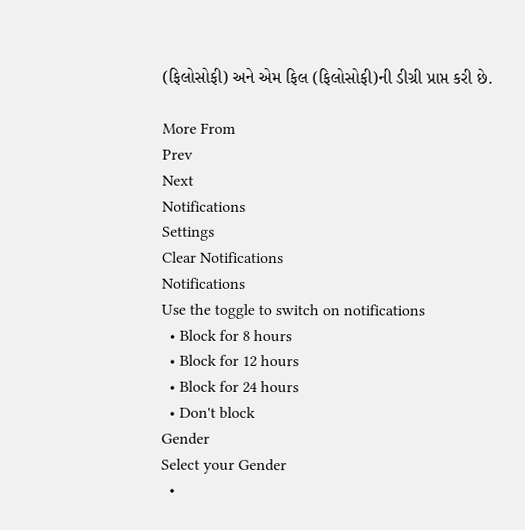(ફિલોસોફી) અને એમ ફિલ (ફિલોસોફી)ની ડીગ્રી પ્રાપ્ત કરી છે.

More From
Prev
Next
Notifications
Settings
Clear Notifications
Notifications
Use the toggle to switch on notifications
  • Block for 8 hours
  • Block for 12 hours
  • Block for 24 hours
  • Don't block
Gender
Select your Gender
  •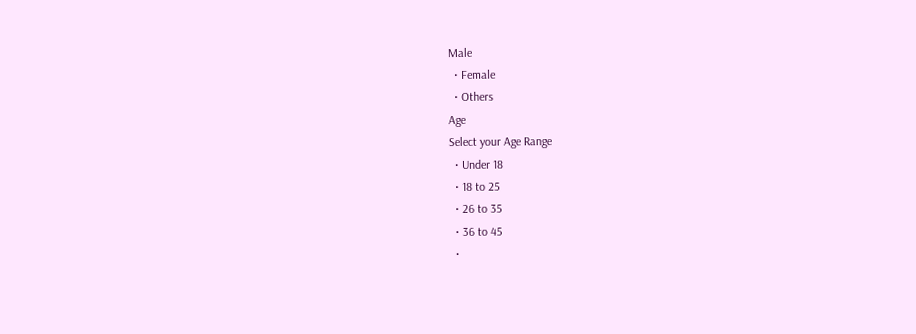Male
  • Female
  • Others
Age
Select your Age Range
  • Under 18
  • 18 to 25
  • 26 to 35
  • 36 to 45
  •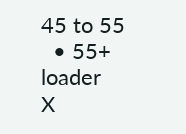45 to 55
  • 55+
loader
X